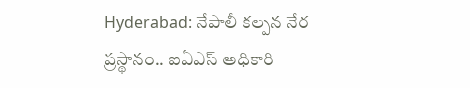Hyderabad: నేపాలీ కల్పన నేర ప్రస్థానం.. ఐఏఎస్ అధికారి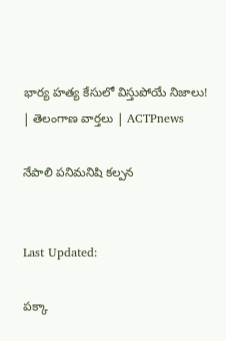భార్య హత్య కేసులో విస్తుపోయే నిజాలు! | తెలంగాణ వార్తలు | ACTPnews

నేపాలి పనిమనిషి కల్పన


Last Updated:

పక్కా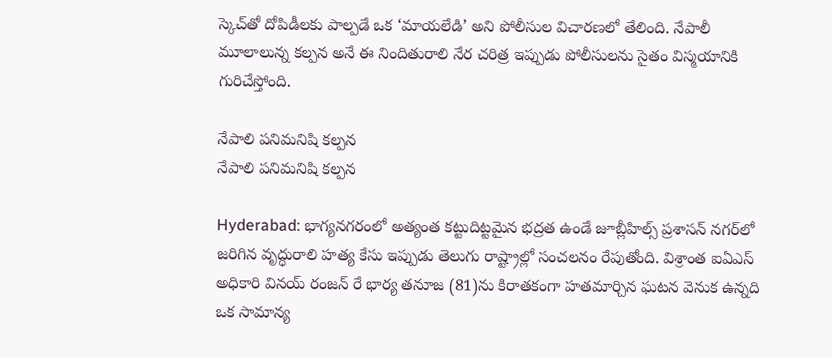స్కెచ్‌తో దోపిడీలకు పాల్పడే ఒక ‘మాయలేడి’ అని పోలీసుల విచారణలో తేలింది. నేపాలీ మూలాలున్న కల్పన అనే ఈ నిందితురాలి నేర చరిత్ర ఇప్పుడు పోలీసులను సైతం విస్మయానికి గురిచేస్తోంది.

నేపాలి పనిమనిషి కల్పన
నేపాలి పనిమనిషి కల్పన

Hyderabad: భాగ్యనగరంలో అత్యంత కట్టుదిట్టమైన భద్రత ఉండే జూబ్లీహిల్స్ ప్రశాసన్ నగర్‌లో జరిగిన వృద్ధురాలి హత్య కేసు ఇప్పుడు తెలుగు రాష్ట్రాల్లో సంచలనం రేపుతోంది. విశ్రాంత ఐఏఎస్ అధికారి వినయ్ రంజన్ రే భార్య తనూజ (81)ను కిరాతకంగా హతమార్చిన ఘటన వెనుక ఉన్నది ఒక సామాన్య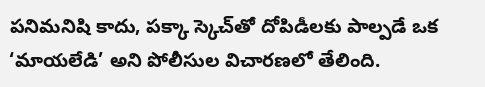పనిమనిషి కాదు, పక్కా స్కెచ్‌తో దోపిడీలకు పాల్పడే ఒక ‘మాయలేడి’ అని పోలీసుల విచారణలో తేలింది.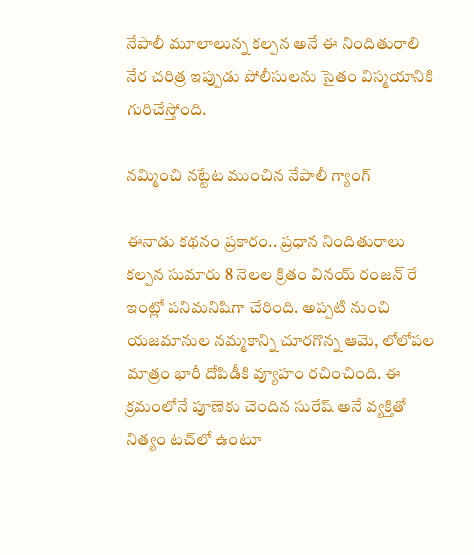నేపాలీ మూలాలున్న కల్పన అనే ఈ నిందితురాలి నేర చరిత్ర ఇప్పుడు పోలీసులను సైతం విస్మయానికి గురిచేస్తోంది.

నమ్మించి నట్టేట ముంచిన నేపాలీ గ్యాంగ్

ఈనాడు కథనం ప్రకారం.. ప్రధాన నిందితురాలు కల్పన సుమారు 8 నెలల క్రితం వినయ్ రంజన్ రే ఇంట్లో పనిమనిషిగా చేరింది. అప్పటి నుంచి యజమానుల నమ్మకాన్ని చూరగొన్న ఆమె, లోలోపల మాత్రం భారీ దోపిడీకి వ్యూహం రచించింది. ఈ క్రమంలోనే పూణెకు చెందిన సురేష్ అనే వ్యక్తితో నిత్యం టచ్‌లో ఉంటూ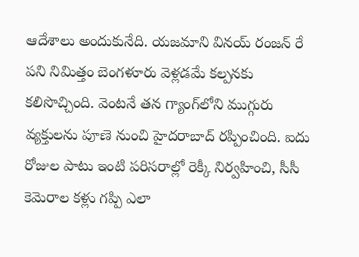ఆదేశాలు అందుకునేది. యజమాని వినయ్ రంజన్ రే పని నిమిత్తం బెంగళూరు వెళ్లడమే కల్పనకు కలిసొచ్చింది. వెంటనే తన గ్యాంగ్‌లోని ముగ్గురు వ్యక్తులను పూణె నుంచి హైదరాబాద్ రప్పించింది. ఐదు రోజుల పాటు ఇంటి పరిసరాల్లో రెక్కీ నిర్వహించి, సీసీ కెమెరాల కళ్లు గప్పి ఎలా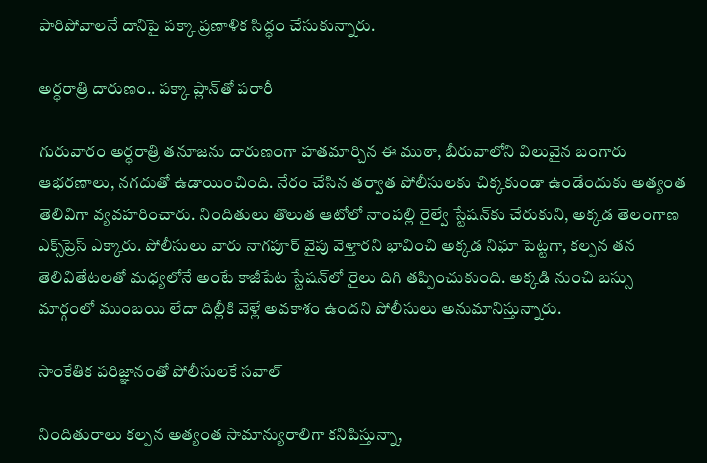పారిపోవాలనే దానిపై పక్కా ప్రణాళిక సిద్ధం చేసుకున్నారు.

అర్ధరాత్రి దారుణం.. పక్కా ప్లాన్‌తో పరారీ

గురువారం అర్ధరాత్రి తనూజను దారుణంగా హతమార్చిన ఈ ముఠా, బీరువాలోని విలువైన బంగారు ఆభరణాలు, నగదుతో ఉడాయించింది. నేరం చేసిన తర్వాత పోలీసులకు చిక్కకుండా ఉండేందుకు అత్యంత తెలివిగా వ్యవహరించారు. నిందితులు తొలుత ఆటోలో నాంపల్లి రైల్వే స్టేషన్‌కు చేరుకుని, అక్కడ తెలంగాణ ఎక్స్‌ప్రెస్ ఎక్కారు. పోలీసులు వారు నాగపూర్ వైపు వెళ్తారని భావించి అక్కడ నిఘా పెట్టగా, కల్పన తన తెలివితేటలతో మధ్యలోనే అంటే కాజీపేట స్టేషన్‌లో రైలు దిగి తప్పించుకుంది. అక్కడి నుంచి బస్సు మార్గంలో ముంబయి లేదా దిల్లీకి వెళ్లే అవకాశం ఉందని పోలీసులు అనుమానిస్తున్నారు.

సాంకేతిక పరిజ్ఞానంతో పోలీసులకే సవాల్

నిందితురాలు కల్పన అత్యంత సామాన్యురాలిగా కనిపిస్తున్నా,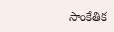సాంకేతిక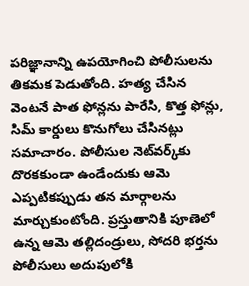పరిజ్ఞానాన్ని ఉపయోగించి పోలీసులను తికమక పెడుతోంది. హత్య చేసిన వెంటనే పాత ఫోన్లను పారేసి, కొత్త ఫోన్లు, సిమ్ కార్డులు కొనుగోలు చేసినట్లు సమాచారం. పోలీసుల నెట్‌వర్క్‌కు దొరకకుండా ఉండేందుకు ఆమె ఎప్పటికప్పుడు తన మార్గాలను మార్చుకుంటోంది. ప్రస్తుతానికి పూణెలో ఉన్న ఆమె తల్లిదండ్రులు, సోదరి భర్తను పోలీసులు అదుపులోకి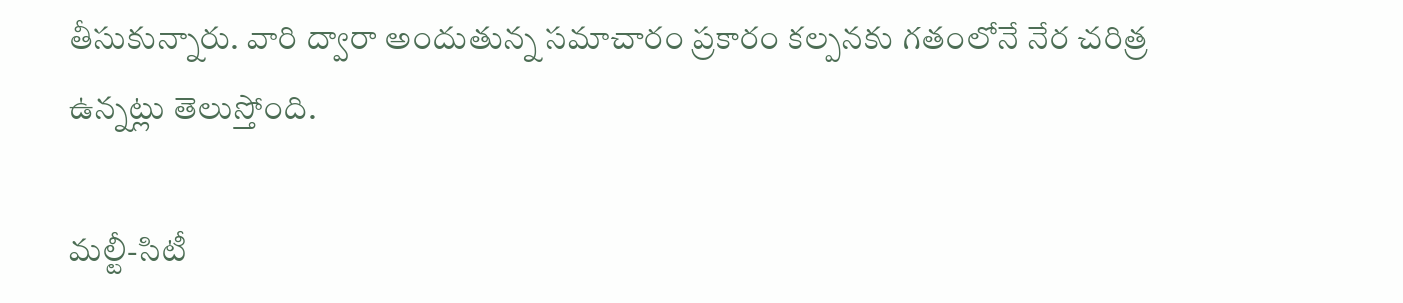తీసుకున్నారు. వారి ద్వారా అందుతున్న సమాచారం ప్రకారం కల్పనకు గతంలోనే నేర చరిత్ర ఉన్నట్లు తెలుస్తోంది.

మల్టీ-సిటీ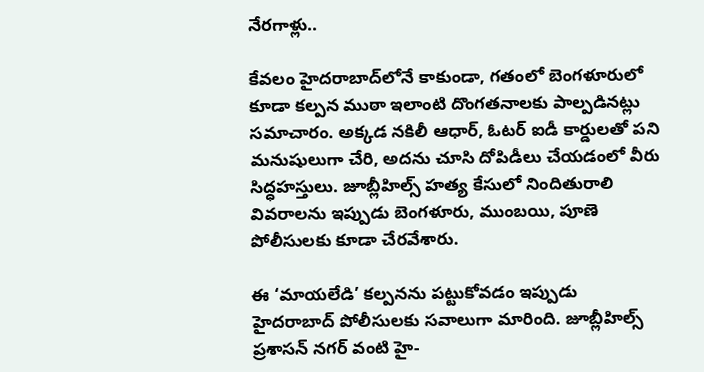నేరగాళ్లు..

కేవలం హైదరాబాద్‌లోనే కాకుండా, గతంలో బెంగళూరులో కూడా కల్పన ముఠా ఇలాంటి దొంగతనాలకు పాల్పడినట్లు సమాచారం. అక్కడ నకిలీ ఆధార్, ఓటర్ ఐడీ కార్డులతో పని మనుషులుగా చేరి, అదను చూసి దోపిడీలు చేయడంలో వీరు సిద్ధహస్తులు. జూబ్లీహిల్స్ హత్య కేసులో నిందితురాలి వివరాలను ఇప్పుడు బెంగళూరు, ముంబయి, పూణె పోలీసులకు కూడా చేరవేశారు.

ఈ ‘మాయలేడి’ కల్పనను పట్టుకోవడం ఇప్పుడు హైదరాబాద్ పోలీసులకు సవాలుగా మారింది. జూబ్లీహిల్స్ ప్రశాసన్ నగర్ వంటి హై-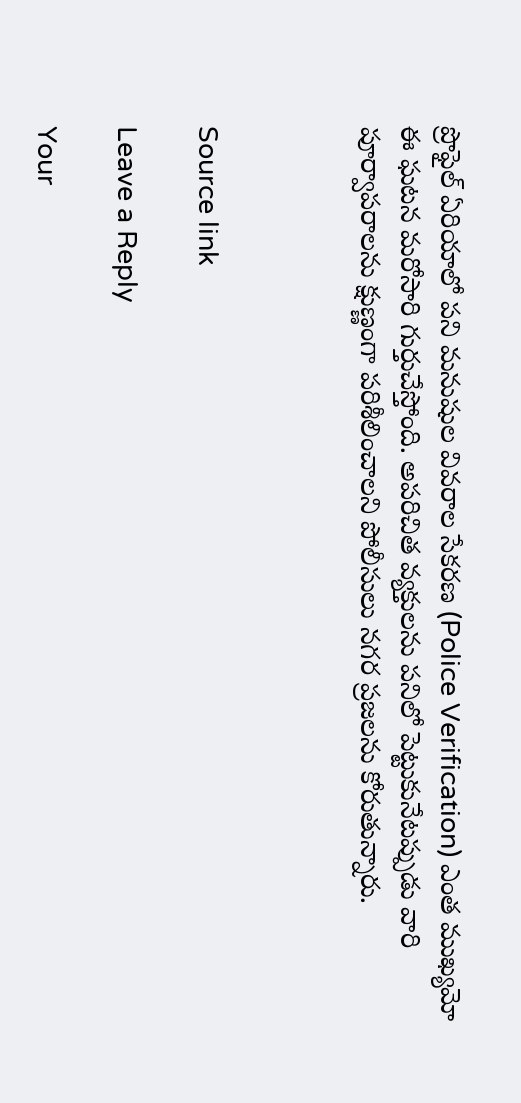ప్రొఫైల్ ఏరియాలో పని మనుషుల వివరాల సేకరణ (Police Verification) ఎంత ముఖ్యమో ఈ ఘటన మరోసారి గుర్తుచేస్తోంది. అపరిచిత వ్యక్తులను పనిలో పెట్టుకునేటప్పుడు వారి పూర్వాపరాలను క్షుణ్ణంగా పరిశీలించాలని పోలీసులు నగర ప్రజలను కోరుతున్నారు.



Source link

Leave a Reply

Your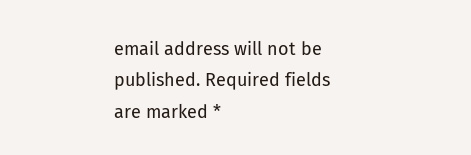email address will not be published. Required fields are marked *